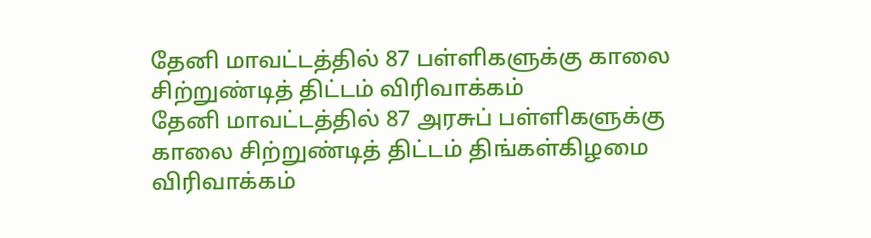தேனி மாவட்டத்தில் 87 பள்ளிகளுக்கு காலை சிற்றுண்டித் திட்டம் விரிவாக்கம்
தேனி மாவட்டத்தில் 87 அரசுப் பள்ளிகளுக்கு காலை சிற்றுண்டித் திட்டம் திங்கள்கிழமை விரிவாக்கம்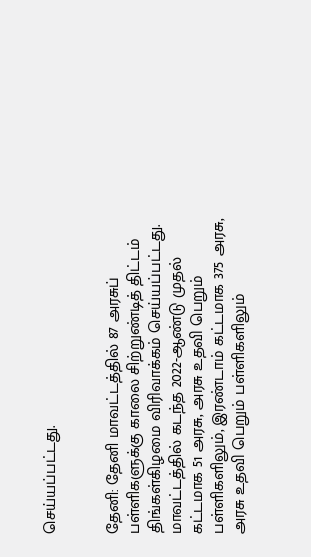செய்யப்பட்டது.


தேனி: தேனி மாவட்டத்தில் 87 அரசுப் பள்ளிகளுக்கு காலை சிற்றுண்டித் திட்டம் திங்கள்கிழமை விரிவாக்கம் செய்யப்பட்டது.
மாவட்டத்தில் கடந்த 2022-ஆண்டு முதல் கட்டமாக 51 அரசு, அரசு உதவி பெறும் பள்ளிகளிலும், இரண்டாம் கட்டமாக 375 அரசு, அரசு உதவி பெறும் பள்ளிகளிலும்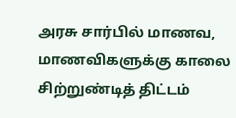அரசு சார்பில் மாணவ, மாணவிகளுக்கு காலை சிற்றுண்டித் திட்டம்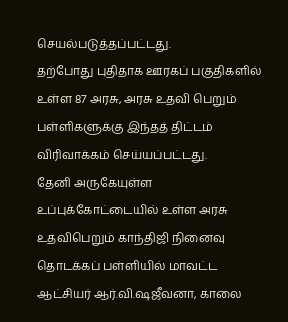செயல்படுத்தப்பட்டது.
தற்போது புதிதாக ஊரகப் பகுதிகளில் உள்ள 87 அரசு, அரசு உதவி பெறும் பள்ளிகளுக்கு இந்தத் திட்டம் விரிவாக்கம் செய்யப்பட்டது.
தேனி அருகேயுள்ள உப்புக்கோட்டையில் உள்ள அரசு உதவிபெறும் காந்திஜி நினைவு தொடக்கப் பள்ளியில் மாவட்ட ஆட்சியர் ஆர்.வி.ஷஜீவனா, காலை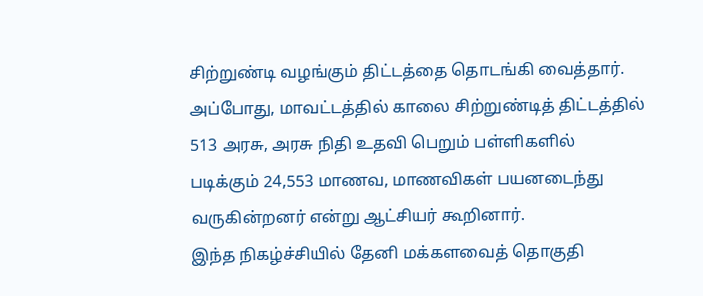சிற்றுண்டி வழங்கும் திட்டத்தை தொடங்கி வைத்தார். அப்போது, மாவட்டத்தில் காலை சிற்றுண்டித் திட்டத்தில் 513 அரசு, அரசு நிதி உதவி பெறும் பள்ளிகளில் படிக்கும் 24,553 மாணவ, மாணவிகள் பயனடைந்து வருகின்றனர் என்று ஆட்சியர் கூறினார்.
இந்த நிகழ்ச்சியில் தேனி மக்களவைத் தொகுதி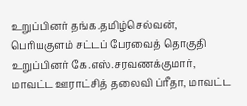உறுப்பினர் தங்க.தமிழ்செல்வன், பெரியகுளம் சட்டப் பேரவைத் தொகுதி உறுப்பினர் கே.எஸ்.சரவணக்குமார், மாவட்ட ஊராட்சித் தலைவி ப்ரீதா, மாவட்ட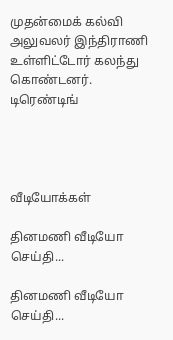முதன்மைக் கல்வி அலுவலர் இந்திராணி உள்ளிட்டோர் கலந்து கொண்டனர்.
டிரெண்டிங்




வீடியோக்கள்

தினமணி வீடியோ செய்தி...

தினமணி வீடியோ செய்தி...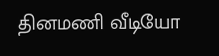தினமணி வீடியோ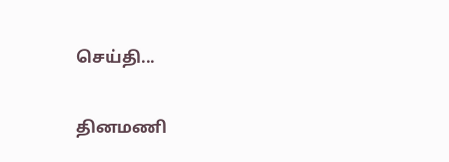செய்தி...

தினமணி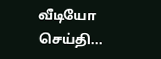வீடியோ செய்தி...